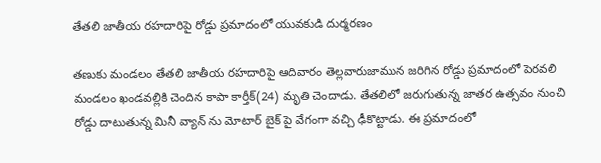తేతలి జాతీయ రహదారిపై రోడ్డు ప్రమాదంలో యువకుడి దుర్మరణం

తణుకు మండలం తేతలి జాతీయ రహదారిపై ఆదివారం తెల్లవారుజామున జరిగిన రోడ్డు ప్రమాదంలో పెరవలి మండలం ఖండవల్లికి చెందిన కాపా కార్తీక్(24) మృతి చెందాడు. తేతలిలో జరుగుతున్న జాతర ఉత్సవం నుంచి రోడ్డు దాటుతున్న మినీ వ్యాన్ ను మోటార్ బైక్ పై వేగంగా వచ్చి ఢీకొట్టాడు. ఈ ప్రమాదంలో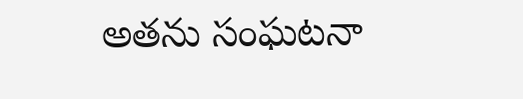అతను సంఘటనా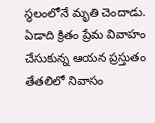స్థలంలోనే మృతి చెందాడు. ఏడాది క్రితం ప్రేమ వివాహం చేసుకున్న ఆయన ప్రస్తుతం తేతలిలో నివాసం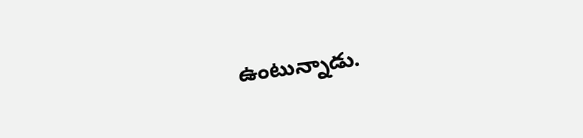ఉంటున్నాడు.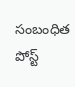సంబంధిత పోస్ట్